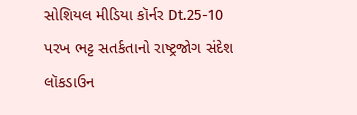સોશિયલ મીડિયા કૉર્નર Dt.25-10
પરખ ભટ્ટ સતર્કતાનો રાષ્ટ્રજોગ સંદેશ લૉકડાઉન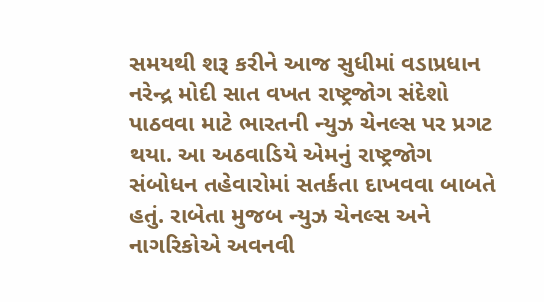સમયથી શરૂ કરીને આજ સુધીમાં વડાપ્રધાન નરેન્દ્ર મોદી સાત વખત રાષ્ટ્રજોગ સંદેશો પાઠવવા માટે ભારતની ન્યુઝ ચેનલ્સ પર પ્રગટ થયા. આ અઠવાડિયે એમનું રાષ્ટ્રજોગ સંબોધન તહેવારોમાં સતર્કતા દાખવવા બાબતે હતું. રાબેતા મુજબ ન્યુઝ ચેનલ્સ અને નાગરિકોએ અવનવી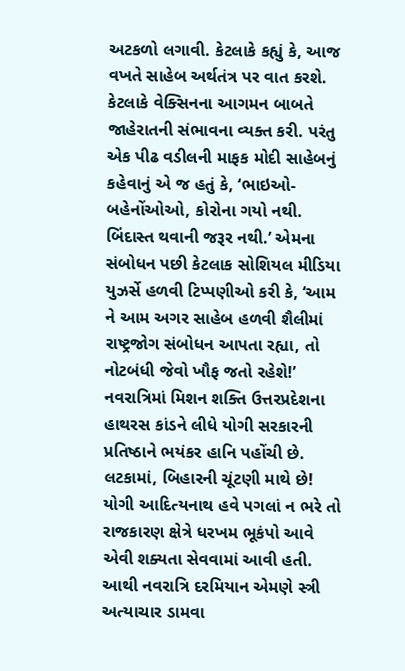અટકળો લગાવી. કેટલાકે કહ્યું કે, આજ વખતે સાહેબ અર્થતંત્ર પર વાત કરશે. કેટલાકે વેક્સિનના આગમન બાબતે જાહેરાતની સંભાવના વ્યક્ત કરી. પરંતુ એક પીઢ વડીલની માફક મોદી સાહેબનું કહેવાનું એ જ હતું કે, ‘ભાઇઓ-બહેનોંઓઓ, કોરોના ગયો નથી. બિંદાસ્ત થવાની જરૂર નથી.’ એમના સંબોધન પછી કેટલાક સોશિયલ મીડિયા યુઝર્સે હળવી ટિપ્પણીઓ કરી કે, ‘આમ ને આમ અગર સાહેબ હળવી શૈલીમાં રાષ્ટ્રજોગ સંબોધન આપતા રહ્યા, તો નોટબંધી જેવો ખૌફ જતો રહેશે!’ નવરાત્રિમાં મિશન શક્તિ ઉત્તરપ્રદેશના હાથરસ કાંડને લીધે યોગી સરકારની પ્રતિષ્ઠાને ભયંકર હાનિ પહોંચી છે. લટકામાં, બિહારની ચૂંટણી માથે છે! યોગી આદિત્યનાથ હવે પગલાં ન ભરે તો રાજકારણ ક્ષેત્રે ધરખમ ભૂકંપો આવે એવી શક્યતા સેવવામાં આવી હતી. આથી નવરાત્રિ દરમિયાન એમણે સ્ત્રી અત્યાચાર ડામવા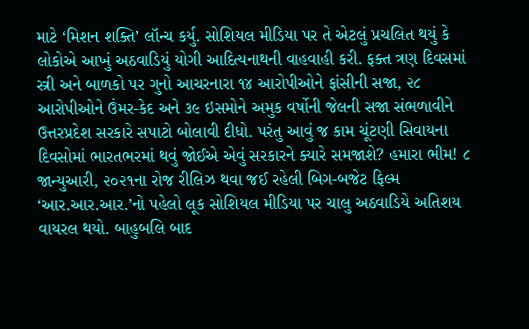માટે ‘મિશન શક્તિ’ લૉન્ચ કર્યુ. સોશિયલ મીડિયા પર તે એટલું પ્રચલિત થયું કે લોકોએ આખું અઠવાડિયું યોગી આદિત્યનાથની વાહવાહી કરી. ફક્ત ત્રણ દિવસમાં સ્ત્રી અને બાળકો પર ગુનો આચરનારા ૧૪ આરોપીઓને ફાંસીની સજા, ૨૮ આરોપીઓને ઉંમર-કેદ અને ૩૯ ઇસમોને અમુક વર્ષોની જેલની સજા સંભળાવીને ઉત્તરપ્રદેશ સરકારે સપાટો બોલાવી દીધો. પરંતુ આવું જ કામ ચૂંટણી સિવાયના દિવસોમાં ભારતભરમાં થવું જોઈએ એવું સરકારને ક્યારે સમજાશે? હમારા ભીમ! ૮ જાન્યુઆરી, ૨૦૨૧ના રોજ રીલિઝ થવા જઈ રહેલી બિગ-બજેટ ફિલ્મ ‘આર.આર.આર.’નો પહેલો લૂક સોશિયલ મીડિયા પર ચાલુ અઠવાડિયે અતિશય વાયરલ થયો. બાહુબલિ બાદ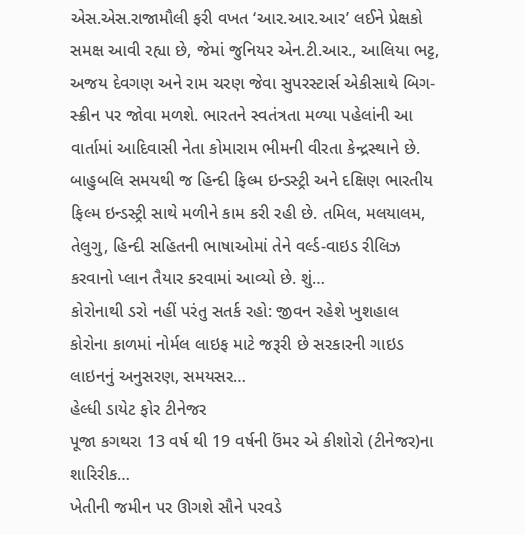એસ.એસ.રાજામૌલી ફરી વખત ‘આર.આર.આર’ લઈને પ્રેક્ષકો સમક્ષ આવી રહ્યા છે, જેમાં જુનિયર એન.ટી.આર., આલિયા ભટ્ટ, અજય દેવગણ અને રામ ચરણ જેવા સુપરસ્ટાર્સ એકીસાથે બિગ-સ્ક્રીન પર જોવા મળશે. ભારતને સ્વતંત્રતા મળ્યા પહેલાંની આ વાર્તામાં આદિવાસી નેતા કોમારામ ભીમની વીરતા કેન્દ્રસ્થાને છે. બાહુબલિ સમયથી જ હિન્દી ફિલ્મ ઇન્ડસ્ટ્રી અને દક્ષિણ ભારતીય ફિલ્મ ઇન્ડસ્ટ્રી સાથે મળીને કામ કરી રહી છે. તમિલ, મલયાલમ, તેલુગુ, હિન્દી સહિતની ભાષાઓમાં તેને વર્લ્ડ-વાઇડ રીલિઝ કરવાનો પ્લાન તૈયાર કરવામાં આવ્યો છે. શું…
કોરોનાથી ડરો નહીં પરંતુ સતર્ક રહો: જીવન રહેશે ખુશહાલ
કોરોના કાળમાં નોર્મલ લાઇફ માટે જરૂરી છે સરકારની ગાઇડ લાઇનનું અનુસરણ, સમયસર…
હેલ્ધી ડાયેટ ફોર ટીનેજર
પૂજા કગથરા 13 વર્ષ થી 19 વર્ષની ઉંમર એ કીશોરો (ટીનેજર)ના શારિરીક…
ખેતીની જમીન પર ઊગશે સૌને પરવડે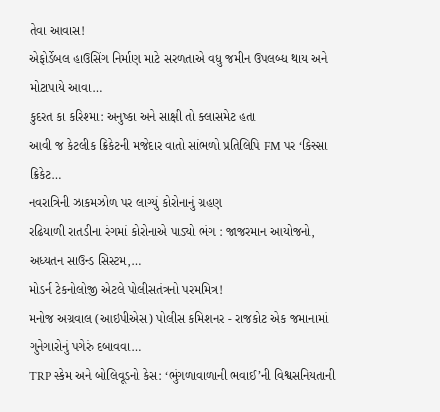તેવા આવાસ!
એફોર્ડેબલ હાઉસિંગ નિર્માણ માટે સરળતાએ વધુ જમીન ઉપલબ્ધ થાય અને મોટાપાયે આવા…
કુદરત કા કરિશ્મા: અનુષ્કા અને સાક્ષી તો ક્લાસમેટ હતા
આવી જ કેટલીક ક્રિકેટની મજેદાર વાતો સાંભળો પ્રતિલિપિ FM પર ‘કિસ્સા ક્રિકેટ…
નવરાત્રિની ઝાકમઝોળ પર લાગ્યું કોરોનાનું ગ્રહણ
રઢિયાળી રાતડીના રંગમાં કોરોનાએ પાડ્યો ભંગ : જાજરમાન આયોજનો, અધ્યતન સાઉન્ડ સિસ્ટમ,…
મોડર્ન ટેકનોલોજી એટલે પોલીસતંત્રનો પરમમિત્ર!
મનોજ અગ્રવાલ (આઇપીએસ) પોલીસ કમિશનર - રાજકોટ એક જમાનામાં ગુનેગારોનું પગેરું દબાવવા…
TRP સ્કેમ અને બોલિવૂડનો કેસ: ‘ભુંગળાવાળાની ભવાઈ’ની વિશ્વસનિયતાની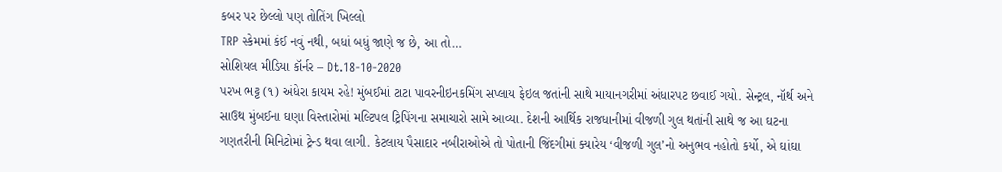કબર પર છેલ્લો પણ તોતિંગ ખિલ્લો
TRP સ્કેમમાં કંઈ નવું નથી, બધાં બધું જાણે જ છે, આ તો…
સોશિયલ મીડિયા કૉર્નર – Dt.18-10-2020
પરખ ભટ્ટ (૧) અંધેરા કાયમ રહે! મુંબઈમાં ટાટા પાવરનીઇનકમિંગ સપ્લાય ફેઇલ જતાંની સાથે માયાનગરીમાં અંધારપટ છવાઈ ગયો. સેન્ટ્રલ, નૉર્થ અને સાઉથ મુંબઈના ઘણા વિસ્તારોમાં મલ્ટિપલ ટ્રિપિંગના સમાચારો સામે આવ્યા. દેશની આર્થિક રાજધાનીમાં વીજળી ગુલ થતાંની સાથે જ આ ઘટના ગણતરીની મિનિટોમાં ટ્રેન્ડ થવા લાગી. કેટલાય પૈસાદાર નબીરાઓએ તો પોતાની જિંદગીમાં ક્યારેય ‘વીજળી ગુલ’નો અનુભવ નહોતો કર્યો, એ ઘાંઘા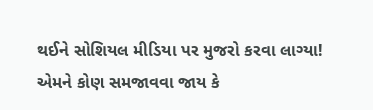થઈને સોશિયલ મીડિયા પર મુજરો કરવા લાગ્યા! એમને કોણ સમજાવવા જાય કે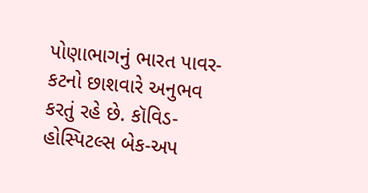પોણાભાગનું ભારત પાવર-કટનો છાશવારે અનુભવ કરતું રહે છે. કૉવિડ-હોસ્પિટલ્સ બેક-અપ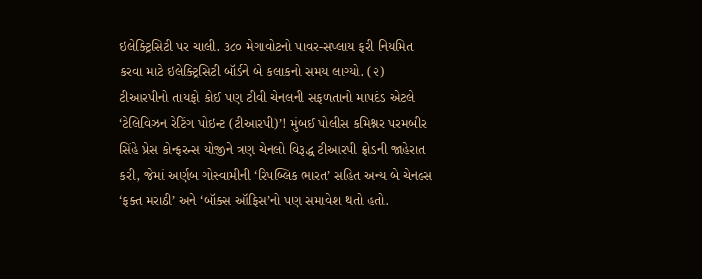ઇલેક્ટ્રિસિટી પર ચાલી. ૩૮૦ મેગાવોટનો પાવર-સપ્લાય ફરી નિયમિત કરવા માટે ઇલેક્ટ્રિસિટી બૉર્ડને બે કલાકનો સમય લાગ્યો. (૨) ટીઆરપીનો તાયફો કોઈ પણ ટીવી ચેનલની સફળતાનો માપદંડ એટલે ‘ટેલિવિઝન રેટિંગ પોઇન્ટ (ટીઆરપી)’! મુંબઈ પોલીસ કમિશ્નર પરમબીર સિંહે પ્રેસ કોન્ફરન્સ યોજીને ત્રણ ચેનલો વિરૂદ્ધ ટીઆરપી ફ્રોડની જાહેરાત કરી, જેમાં અર્ણબ ગોસ્વામીની ‘રિપબ્લિક ભારત’ સહિત અન્ય બે ચેનલ્સ ‘ફક્ત મરાઠી’ અને ‘બૉક્સ ઑફિસ’નો પણ સમાવેશ થતો હતો.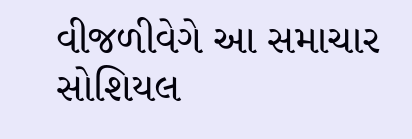વીજળીવેગે આ સમાચાર સોશિયલ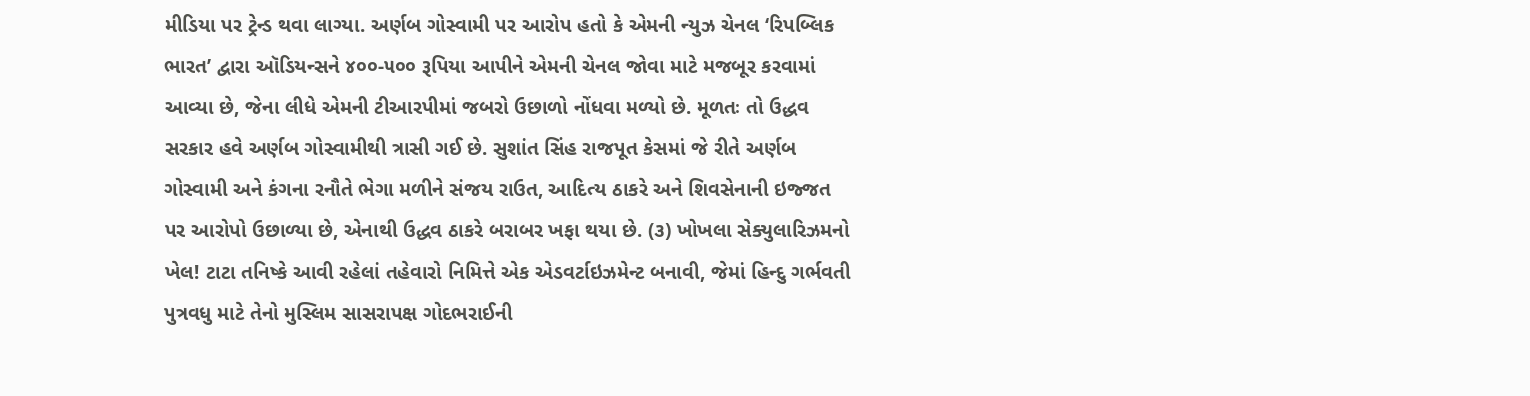મીડિયા પર ટ્રેન્ડ થવા લાગ્યા. અર્ણબ ગોસ્વામી પર આરોપ હતો કે એમની ન્યુઝ ચેનલ ‘રિપબ્લિક ભારત’ દ્વારા ઑડિયન્સને ૪૦૦-૫૦૦ રૂપિયા આપીને એમની ચેનલ જોવા માટે મજબૂર કરવામાં આવ્યા છે, જેના લીધે એમની ટીઆરપીમાં જબરો ઉછાળો નોંધવા મળ્યો છે. મૂળતઃ તો ઉદ્ધવ સરકાર હવે અર્ણબ ગોસ્વામીથી ત્રાસી ગઈ છે. સુશાંત સિંહ રાજપૂત કેસમાં જે રીતે અર્ણબ ગોસ્વામી અને કંગના રનૌતે ભેગા મળીને સંજય રાઉત, આદિત્ય ઠાકરે અને શિવસેનાની ઇજ્જત પર આરોપો ઉછાળ્યા છે, એનાથી ઉદ્ધવ ઠાકરે બરાબર ખફા થયા છે. (૩) ખોખલા સેક્યુલારિઝમનો ખેલ! ટાટા તનિષ્કે આવી રહેલાં તહેવારો નિમિત્તે એક એડવર્ટાઇઝમેન્ટ બનાવી, જેમાં હિન્દુ ગર્ભવતી પુત્રવધુ માટે તેનો મુસ્લિમ સાસરાપક્ષ ગોદભરાઈની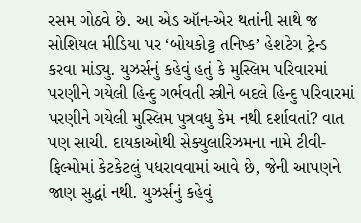રસમ ગોઠવે છે. આ એડ ઑન-એર થતાંની સાથે જ સોશિયલ મીડિયા પર ‘બોયકોટ્ટ તનિષ્ક’ હેશટેગ ટ્રેન્ડ કરવા માંડ્યુ. યુઝર્સનું કહેવું હતું કે મુસ્લિમ પરિવારમાં પરણીને ગયેલી હિન્દુ ગર્ભવતી સ્ત્રીને બદલે હિન્દુ પરિવારમાં પરણીને ગયેલી મુસ્લિમ પુત્રવધુ કેમ નથી દર્શાવતાં? વાત પણ સાચી. દાયકાઓથી સેક્યુલારિઝમના નામે ટીવી-ફિલ્મોમાં કેટકેટલું પધરાવવામાં આવે છે, જેની આપણને જાણ સુદ્ધાં નથી. યુઝર્સનું કહેવું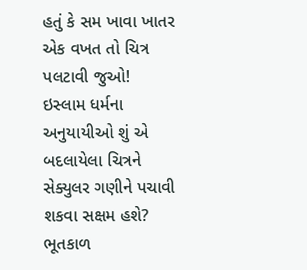હતું કે સમ ખાવા ખાતર એક વખત તો ચિત્ર પલટાવી જુઓ! ઇસ્લામ ધર્મના અનુયાયીઓ શું એ બદલાયેલા ચિત્રને સેક્યુલર ગણીને પચાવી શકવા સક્ષમ હશે? ભૂતકાળ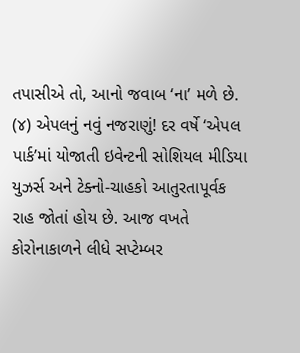તપાસીએ તો, આનો જવાબ ‘ના’ મળે છે. (૪) એપલનું નવું નજરાણું! દર વર્ષે ‘એપલ પાર્ક’માં યોજાતી ઇવેન્ટની સોશિયલ મીડિયા યુઝર્સ અને ટેક્નો-ચાહકો આતુરતાપૂર્વક રાહ જોતાં હોય છે. આજ વખતે કોરોનાકાળને લીધે સપ્ટેમ્બર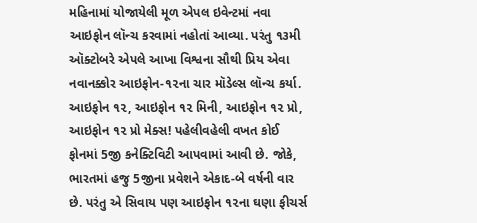મહિનામાં યોજાયેલી મૂળ એપલ ઇવેન્ટમાં નવા આઇફોન લૉન્ચ કરવામાં નહોતાં આવ્યા. પરંતુ ૧૩મી ઑક્ટોબરે એપલે આખા વિશ્વના સૌથી પ્રિય એવા નવાનક્કોર આઇફોન-૧૨ના ચાર મૉડેલ્સ લૉન્ચ કર્યા. આઇફોન ૧૨, આઇફોન ૧૨ મિની, આઇફોન ૧૨ પ્રો, આઇફોન ૧૨ પ્રો મેક્સ! પહેલીવહેલી વખત કોઈ ફોનમાં 5જી કનેક્ટિવિટી આપવામાં આવી છે. જોકે, ભારતમાં હજુ 5જીના પ્રવેશને એકાદ-બે વર્ષની વાર છે. પરંતુ એ સિવાય પણ આઇફોન ૧૨ના ઘણા ફીચર્સ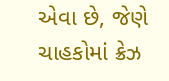એવા છે, જેણે ચાહકોમાં ક્રેઝ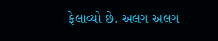ફેલાવ્યો છે. અલગ અલગ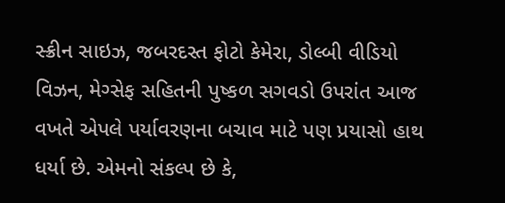સ્ક્રીન સાઇઝ, જબરદસ્ત ફોટો કેમેરા, ડોલ્બી વીડિયો વિઝન, મેગ્સેફ સહિતની પુષ્કળ સગવડો ઉપરાંત આજ વખતે એપલે પર્યાવરણના બચાવ માટે પણ પ્રયાસો હાથ ધર્યા છે. એમનો સંકલ્પ છે કે,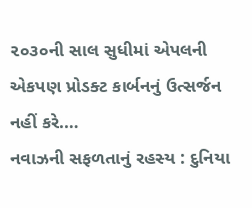૨૦૩૦ની સાલ સુધીમાં એપલની એકપણ પ્રોડક્ટ કાર્બનનું ઉત્સર્જન નહીં કરે.…
નવાઝની સફળતાનું રહસ્ય : દુનિયા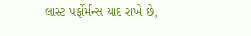લાસ્ટ પર્ફોર્મન્સ યાદ રાખે છે,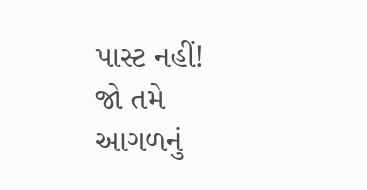પાસ્ટ નહીં!
જો તમે આગળનું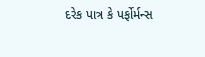દરેક પાત્ર કે પર્ફોર્મન્સ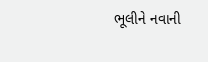ભૂલીને નવાની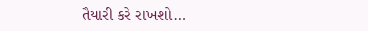તૈયારી કરે રાખશો…